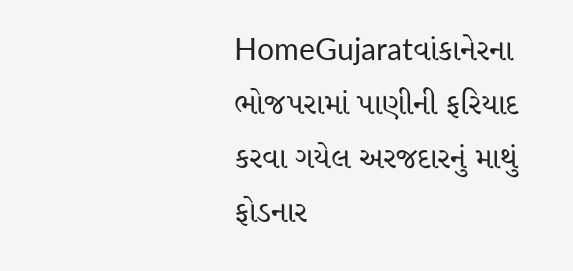HomeGujaratવાંકાનેરના ભોજપરામાં પાણીની ફરિયાદ કરવા ગયેલ અરજદારનું માથું ફોડનાર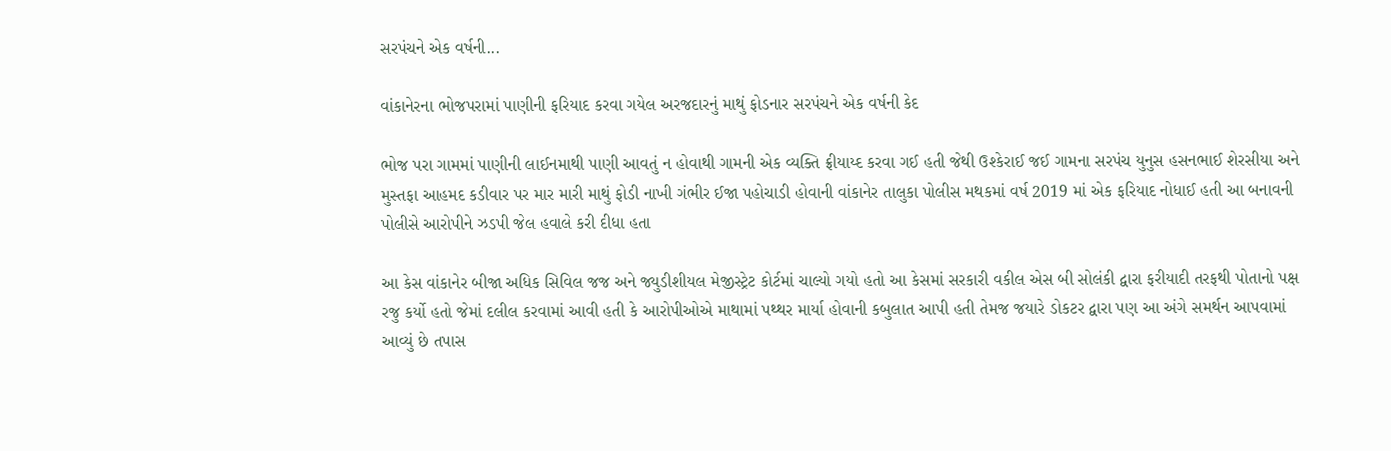સરપંચને એક વર્ષની...

વાંકાનેરના ભોજપરામાં પાણીની ફરિયાદ કરવા ગયેલ અરજદારનું માથું ફોડનાર સરપંચને એક વર્ષની કેદ

ભોજ પરા ગામમાં પાણીની લાઈનમાથી પાણી આવતું ન હોવાથી ગામની એક વ્યક્તિ ફ્રીયાય્દ કરવા ગઈ હતી જેથી ઉશ્કેરાઈ જઈ ગામના સરપંચ યુનુસ હસનભાઈ શેરસીયા અને મુસ્તફા આહમદ કડીવાર પર માર મારી માથું ફોડી નાખી ગંભીર ઈજા પહોચાડી હોવાની વાંકાનેર તાલુકા પોલીસ મથકમાં વર્ષ 2019 માં એક ફરિયાદ નોધાઈ હતી આ બનાવની પોલીસે આરોપીને ઝડપી જેલ હવાલે કરી દીધા હતા

આ કેસ વાંકાનેર બીજા અધિક સિવિલ જજ અને જ્યુડીશીયલ મેજીસ્ટ્રેટ કોર્ટમાં ચાલ્યો ગયો હતો આ કેસમાં સરકારી વકીલ એસ બી સોલંકી દ્વારા ફરીયાદી તરફથી પોતાનો પક્ષ રજુ કર્યો હતો જેમાં દલીલ કરવામાં આવી હતી કે આરોપીઓએ માથામાં પથ્થર માર્યા હોવાની કબુલાત આપી હતી તેમજ જયારે ડોકટર દ્વારા પણ આ અંગે સમર્થન આપવામાં આવ્યું છે તપાસ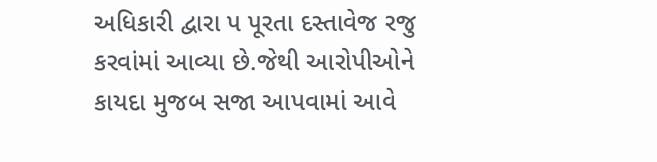અધિકારી દ્વારા પ પૂરતા દસ્તાવેજ રજુ કરવાંમાં આવ્યા છે.જેથી આરોપીઓને કાયદા મુજબ સજા આપવામાં આવે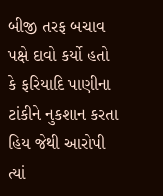બીજી તરફ બચાવ પક્ષે દાવો કર્યો હતો કે ફરિયાદિ પાણીના ટાંકીને નુકશાન કરતા હિય જેથી આરોપી ત્યાં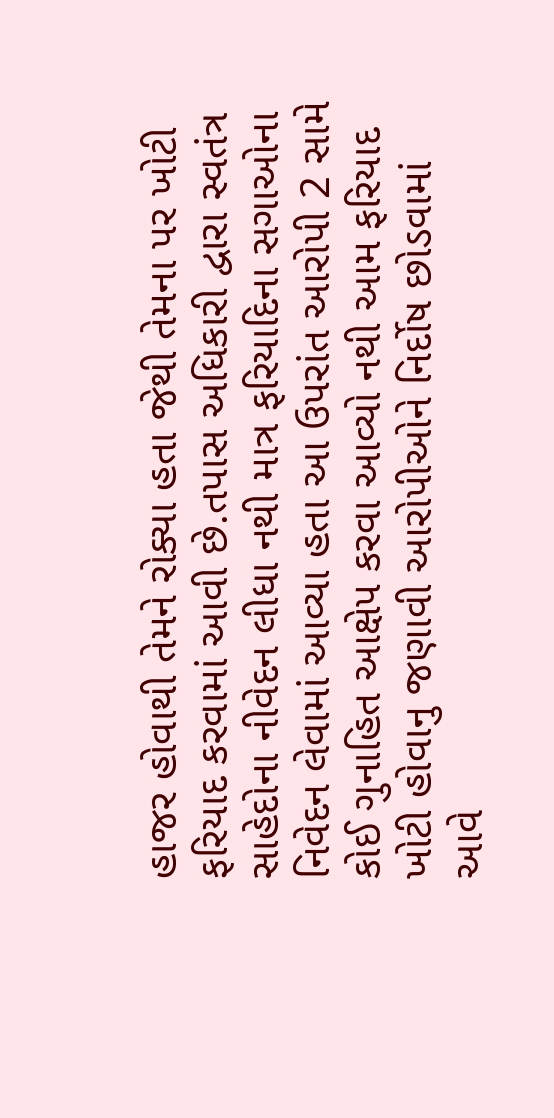હાજર હોવાથી તેમને રોક્યા હતા જેથી તેમના પર ખોટી ફરિયાદ કરવામાં આવી છે.તપાસ અધિકારી દ્વારા સ્વતંત્ર સાહેદોના નીવેદન લીધા નથી માત્ર ફરિયાદિના સગાઓના નિવેદન લેવામાં આવ્યા હતા આ ઉપરાંત આરોપી 2 સામે કોઈ ગુનાહિત આક્ષેપ કરવા આવ્યો નથી આમ ફરિયાદ ખોટી હોવાનુ જણાવી આરોપીઓને નિર્દોષ છોડવામાં આવે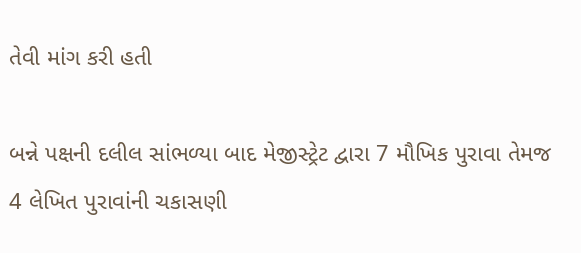તેવી માંગ કરી હતી

બન્ને પક્ષની દલીલ સાંભળ્યા બાદ મેજીસ્ટ્રેટ દ્વારા 7 મૌખિક પુરાવા તેમજ 4 લેખિત પુરાવાંની ચકાસણી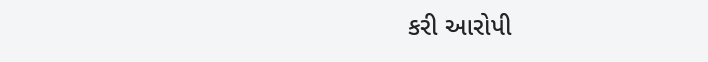કરી આરોપી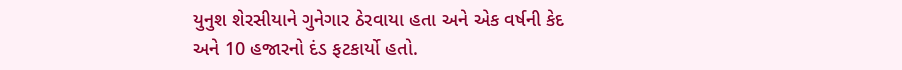યુનુશ શેરસીયાને ગુનેગાર ઠેરવાયા હતા અને એક વર્ષની કેદ અને 10 હજારનો દંડ ફટકાર્યો હતો.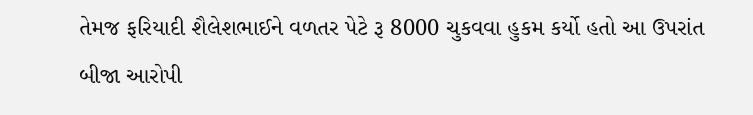તેમજ ફરિયાદી શૈલેશભાઈને વળતર પેટે રૂ 8000 ચુકવવા હુકમ કર્યો હતો આ ઉપરાંત બીજા આરોપી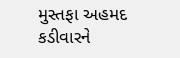મુસ્તફા અહમદ કડીવારને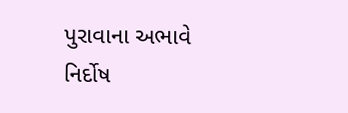પુરાવાના અભાવે નિર્દોષ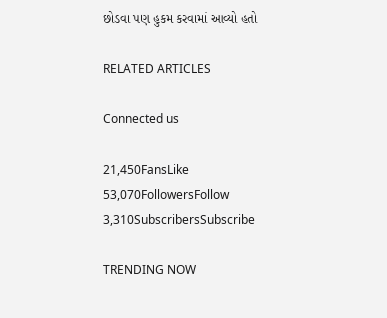છોડવા પણ હુકમ કરવામાં આવ્યો હતો

RELATED ARTICLES

Connected us

21,450FansLike
53,070FollowersFollow
3,310SubscribersSubscribe

TRENDING NOW